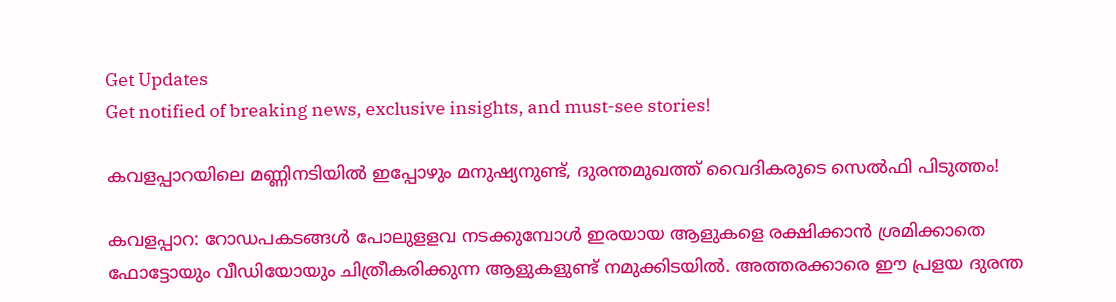Get Updates
Get notified of breaking news, exclusive insights, and must-see stories!

കവളപ്പാറയിലെ മണ്ണിനടിയിൽ ഇപ്പോഴും മനുഷ്യനുണ്ട്, ദുരന്തമുഖത്ത് വൈദികരുടെ സെൽഫി പിടുത്തം!

കവളപ്പാറ: റോഡപകടങ്ങള്‍ പോലുളളവ നടക്കുമ്പോള്‍ ഇരയായ ആളുകളെ രക്ഷിക്കാന്‍ ശ്രമിക്കാതെ ഫോട്ടോയും വീഡിയോയും ചിത്രീകരിക്കുന്ന ആളുകളുണ്ട് നമുക്കിടയില്‍. അത്തരക്കാരെ ഈ പ്രളയ ദുരന്ത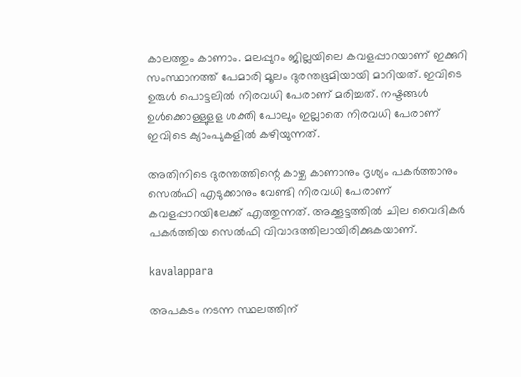കാലത്തും കാണാം. മലപ്പുറം ജില്ലയിലെ കവളപ്പാറയാണ് ഇക്കുറി സംസ്ഥാനത്ത് പേമാരി മൂലം ദുരന്തഭൂമിയായി മാറിയത്. ഇവിടെ ഉരുള്‍ പൊട്ടലില്‍ നിരവധി പേരാണ് മരിച്ചത്. നഷ്ടങ്ങള്‍ ഉള്‍ക്കൊള്ളുളള ശക്തി പോലും ഇല്ലാതെ നിരവധി പേരാണ് ഇവിടെ ക്യാംപുകളില്‍ കഴിയുന്നത്.

അതിനിടെ ദുരന്തത്തിന്റെ കാഴ്ച കാണാനും ദൃശ്യം പകര്‍ത്താനും സെല്‍ഫി എടുക്കാനും വേണ്ടി നിരവധി പേരാണ് കവളപ്പാറയിലേക്ക് എത്തുന്നത്. അക്കൂട്ടത്തില്‍ ചില വൈദികര്‍ പകര്‍ത്തിയ സെല്‍ഫി വിവാദത്തിലായിരിക്കുകയാണ്.

kavalappara

അപകടം നടന്ന സ്ഥലത്തിന്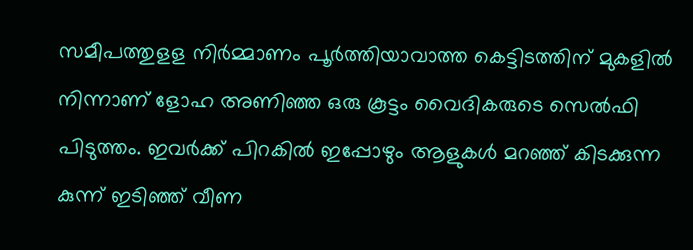സമീപത്തുളള നിര്‍മ്മാണം പൂര്‍ത്തിയാവാത്ത കെട്ടിടത്തിന് മുകളില്‍ നിന്നാണ് ളോഹ അണിഞ്ഞ ഒരു കൂട്ടം വൈദികരുടെ സെല്‍ഫി പിടുത്തം. ഇവര്‍ക്ക് പിറകില്‍ ഇപ്പോഴും ആളുകള്‍ മറഞ്ഞ് കിടക്കുന്ന കുന്ന് ഇടിഞ്ഞ് വീണ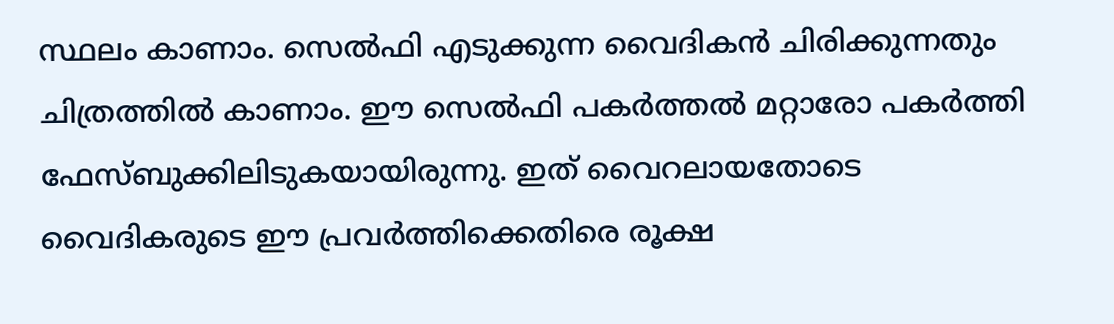സ്ഥലം കാണാം. സെല്‍ഫി എടുക്കുന്ന വൈദികന്‍ ചിരിക്കുന്നതും ചിത്രത്തില്‍ കാണാം. ഈ സെല്‍ഫി പകര്‍ത്തല്‍ മറ്റാരോ പകര്‍ത്തി ഫേസ്ബുക്കിലിടുകയായിരുന്നു. ഇത് വൈറലായതോടെ വൈദികരുടെ ഈ പ്രവര്‍ത്തിക്കെതിരെ രൂക്ഷ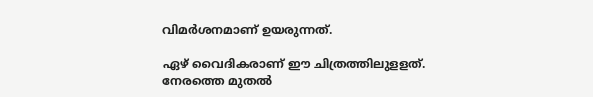വിമര്‍ശനമാണ് ഉയരുന്നത്.

ഏഴ് വൈദികരാണ് ഈ ചിത്രത്തിലുളളത്. നേരത്തെ മുതല്‍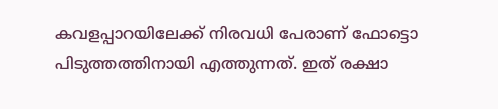കവളപ്പാറയിലേക്ക് നിരവധി പേരാണ് ഫോട്ടൊ പിടുത്തത്തിനായി എത്തുന്നത്. ഇത് രക്ഷാ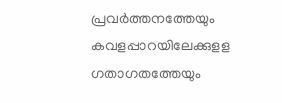പ്രവര്‍ത്തനത്തേയും കവളപ്പാറയിലേക്കുളള ഗതാഗതത്തേയും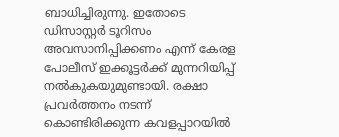ബാധിച്ചിരുന്നു. ഇതോടെ ഡിസാസ്റ്റര്‍ ടൂറിസം അവസാനിപ്പിക്കണം എന്ന് കേരള പോലീസ് ഇക്കൂട്ടര്‍ക്ക് മുന്നറിയിപ്പ് നല്‍കുകയുമുണ്ടായി. രക്ഷാ പ്രവർത്തനം നടന്ന് കൊണ്ടിരിക്കുന്ന കവളപ്പാറയിൽ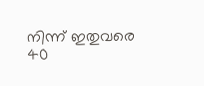നിന്ന് ഇതുവരെ 40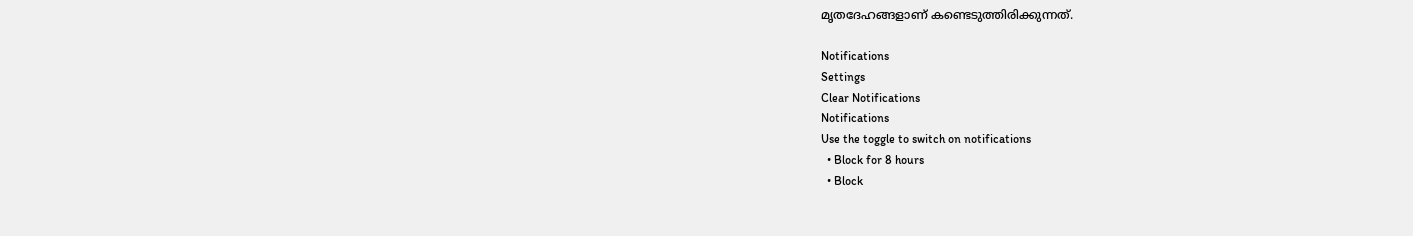മൃതദേഹങ്ങളാണ് കണ്ടെടുത്തിരിക്കുന്നത്.

Notifications
Settings
Clear Notifications
Notifications
Use the toggle to switch on notifications
  • Block for 8 hours
  • Block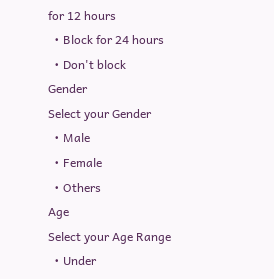for 12 hours
  • Block for 24 hours
  • Don't block
Gender
Select your Gender
  • Male
  • Female
  • Others
Age
Select your Age Range
  • Under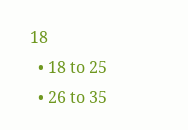18
  • 18 to 25
  • 26 to 35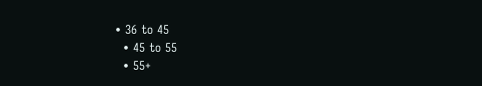• 36 to 45
  • 45 to 55
  • 55+